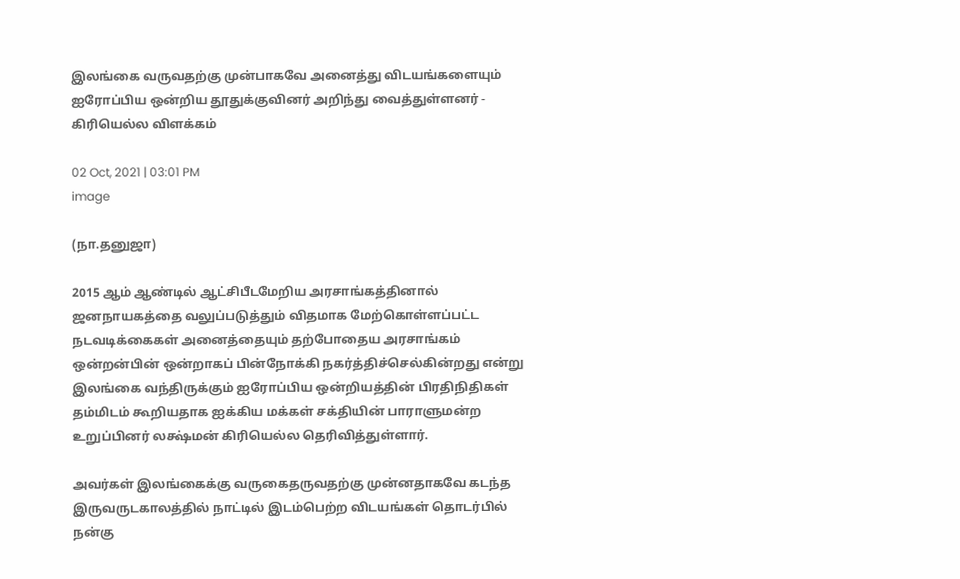இலங்கை வருவதற்கு முன்பாகவே அனைத்து விடயங்களையும் ஐரோப்பிய ஒன்றிய தூதுக்குவினர் அறிந்து வைத்துள்ளனர் - கிரியெல்ல விளக்கம்

02 Oct, 2021 | 03:01 PM
image

(நா.தனுஜா)

2015 ஆம் ஆண்டில் ஆட்சிபீடமேறிய அரசாங்கத்தினால் ஜனநாயகத்தை வலுப்படுத்தும் விதமாக மேற்கொள்ளப்பட்ட நடவடிக்கைகள் அனைத்தையும் தற்போதைய அரசாங்கம் ஒன்றன்பின் ஒன்றாகப் பின்நோக்கி நகர்த்திச்செல்கின்றது என்று இலங்கை வந்திருக்கும் ஐரோப்பிய ஒன்றியத்தின் பிரதிநிதிகள் தம்மிடம் கூறியதாக ஐக்கிய மக்கள் சக்தியின் பாராளுமன்ற உறுப்பினர் லக்ஷ்மன் கிரியெல்ல தெரிவித்துள்ளார்.

அவர்கள் இலங்கைக்கு வருகைதருவதற்கு முன்னதாகவே கடந்த இருவருடகாலத்தில் நாட்டில் இடம்பெற்ற விடயங்கள் தொடர்பில் நன்கு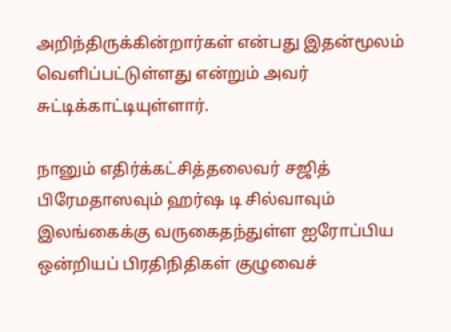அறிந்திருக்கின்றார்கள் என்பது இதன்மூலம் வெளிப்பட்டுள்ளது என்றும் அவர் சுட்டிக்காட்டியுள்ளார்.

நானும் எதிர்க்கட்சித்தலைவர் சஜித் பிரேமதாஸவும் ஹர்ஷ டி சில்வாவும் இலங்கைக்கு வருகைதந்துள்ள ஐரோப்பிய ஒன்றியப் பிரதிநிதிகள் குழுவைச்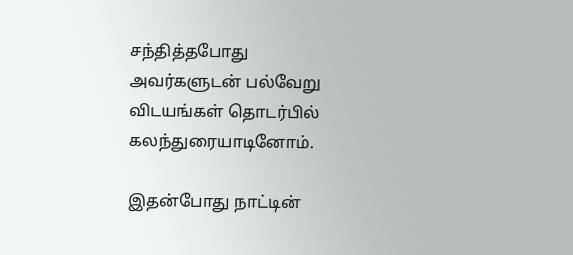சந்தித்தபோது அவர்களுடன் பல்வேறு விடயங்கள் தொடர்பில் கலந்துரையாடினோம்.

இதன்போது நாட்டின்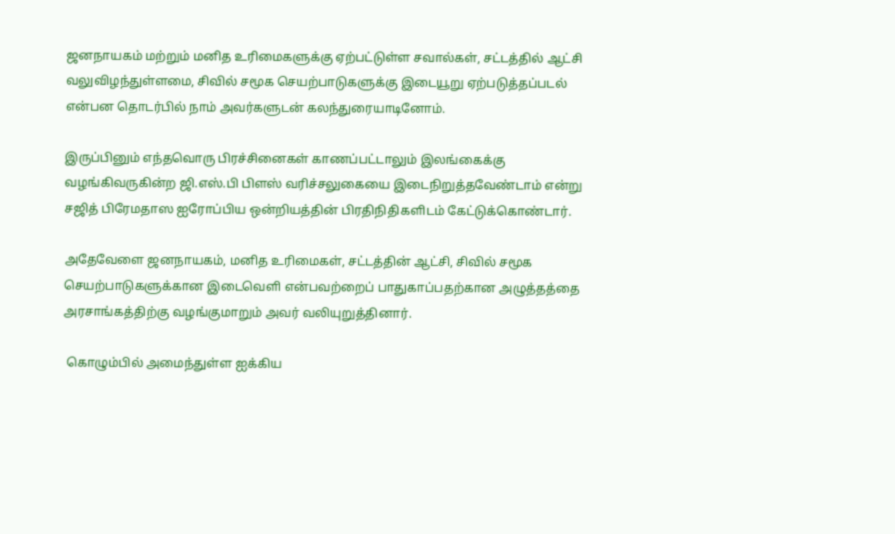ஜனநாயகம் மற்றும் மனித உரிமைகளுக்கு ஏற்பட்டுள்ள சவால்கள், சட்டத்தில் ஆட்சி வலுவிழந்துள்ளமை, சிவில் சமூக செயற்பாடுகளுக்கு இடையூறு ஏற்படுத்தப்படல் என்பன தொடர்பில் நாம் அவர்களுடன் கலந்துரையாடினோம்.

இருப்பினும் எந்தவொரு பிரச்சினைகள் காணப்பட்டாலும் இலங்கைக்கு வழங்கிவருகின்ற ஜி.எஸ்.பி பிளஸ் வரிச்சலுகையை இடைநிறுத்தவேண்டாம் என்று சஜித் பிரேமதாஸ ஐரோப்பிய ஒன்றியத்தின் பிரதிநிதிகளிடம் கேட்டுக்கொண்டார்.

அதேவேளை ஜனநாயகம், மனித உரிமைகள், சட்டத்தின் ஆட்சி, சிவில் சமூக செயற்பாடுகளுக்கான இடைவெளி என்பவற்றைப் பாதுகாப்பதற்கான அழுத்தத்தை அரசாங்கத்திற்கு வழங்குமாறும் அவர் வலியுறுத்தினார்.

 கொழும்பில் அமைந்துள்ள ஐக்கிய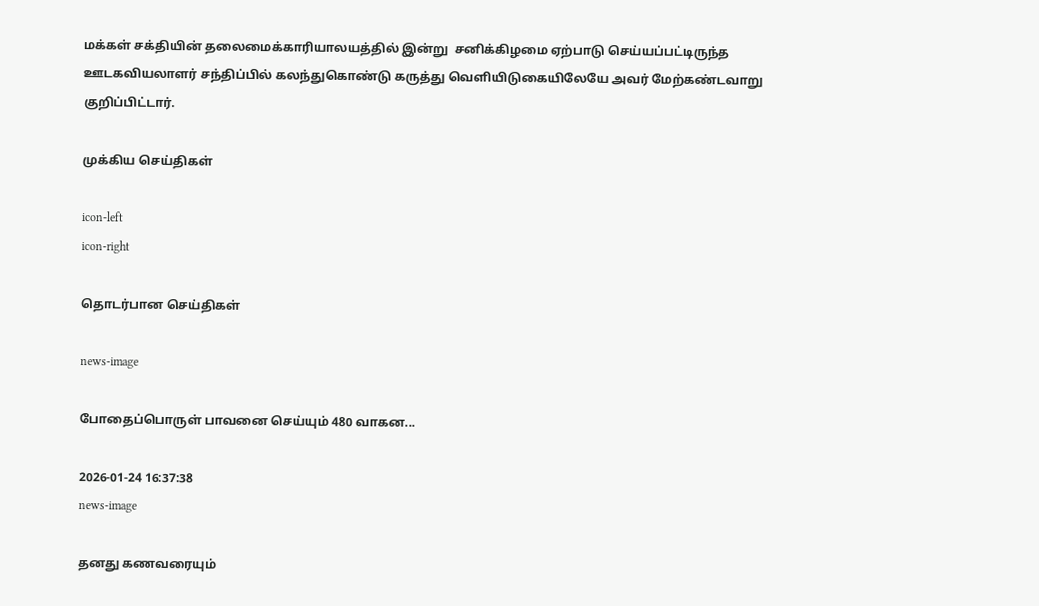மக்கள் சக்தியின் தலைமைக்காரியாலயத்தில் இன்று  சனிக்கிழமை ஏற்பாடு செய்யப்பட்டிருந்த ஊடகவியலாளர் சந்திப்பில் கலந்துகொண்டு கருத்து வெளியிடுகையிலேயே அவர் மேற்கண்டவாறு குறிப்பிட்டார்.

முக்கிய செய்திகள்

icon-left
icon-right

தொடர்பான செய்திகள்

news-image

போதைப்பொருள் பாவனை செய்யும் 480 வாகன...

2026-01-24 16:37:38
news-image

தனது கணவரையும்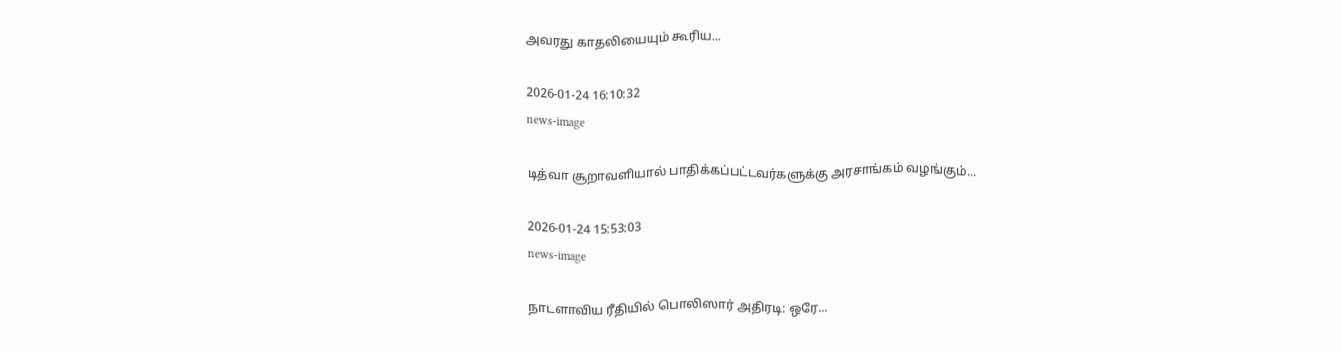அவரது காதலியையும் கூரிய...

2026-01-24 16:10:32
news-image

டித்வா சூறாவளியால் பாதிக்கப்பட்டவர்களுக்கு அரசாங்கம் வழங்கும்...

2026-01-24 15:53:03
news-image

நாடளாவிய ரீதியில் பொலிஸார் அதிரடி: ஒரே...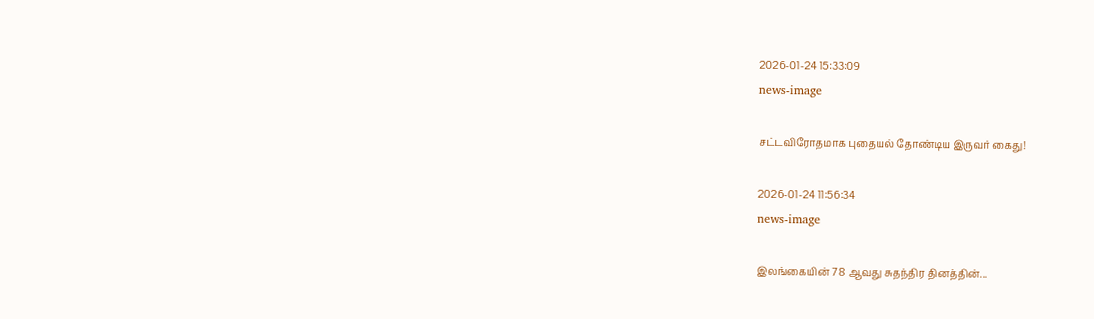2026-01-24 15:33:09
news-image

சட்டவிரோதமாக புதையல் தோண்டிய இருவர் கைது!

2026-01-24 11:56:34
news-image

இலங்கையின் 78 ஆவது சுதந்திர தினத்தின்...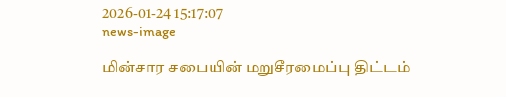2026-01-24 15:17:07
news-image

மின்சார சபையின் மறுசீரமைப்பு திட்டம்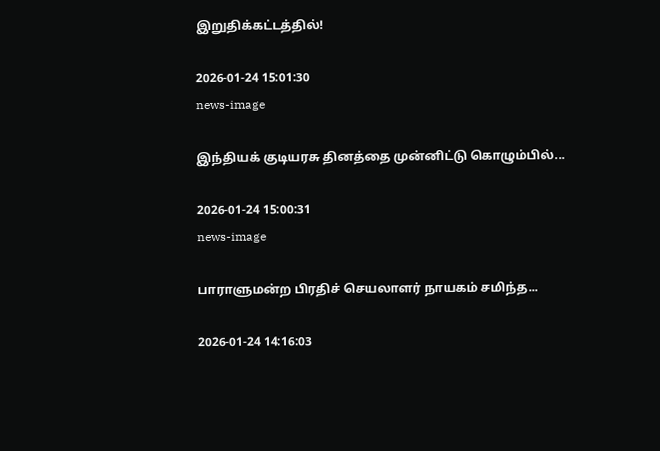இறுதிக்கட்டத்தில்!

2026-01-24 15:01:30
news-image

இந்தியக் குடியரசு தினத்தை முன்னிட்டு கொழும்பில்...

2026-01-24 15:00:31
news-image

பாராளுமன்ற பிரதிச் செயலாளர் நாயகம் சமிந்த...

2026-01-24 14:16:03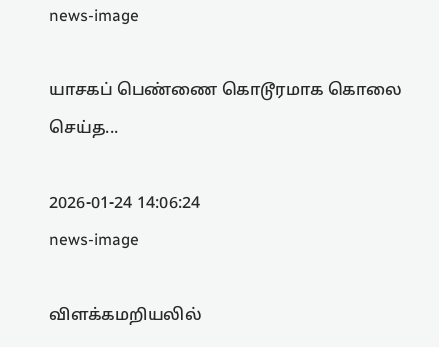news-image

யாசகப் பெண்ணை கொடூரமாக கொலை செய்த...

2026-01-24 14:06:24
news-image

விளக்கமறியலில்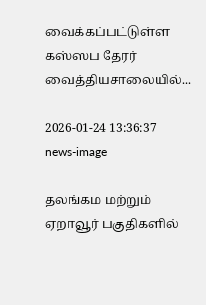வைக்கப்பட்டுள்ள கஸ்ஸப தேரர் வைத்தியசாலையில்...

2026-01-24 13:36:37
news-image

தலங்கம மற்றும் ஏறாவூர் பகுதிகளில்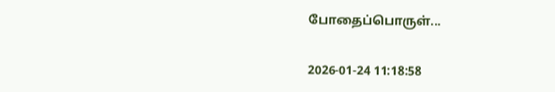போதைப்பொருள்...

2026-01-24 11:18:58